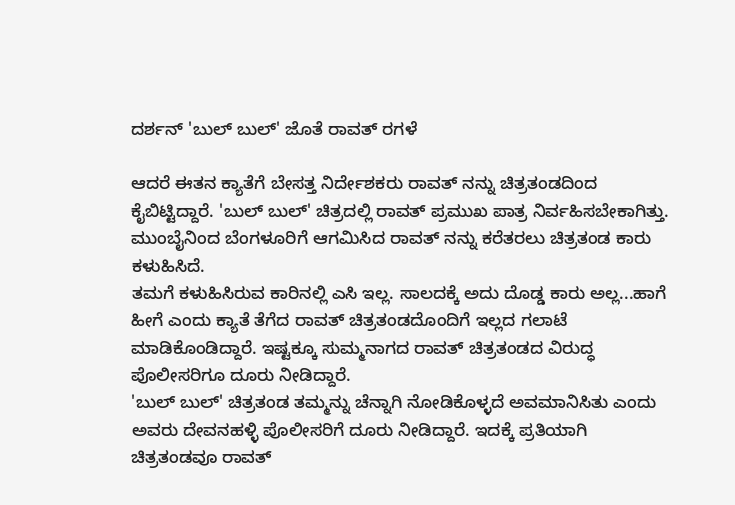ದರ್ಶನ್ 'ಬುಲ್ ಬುಲ್' ಜೊತೆ ರಾವತ್ ರಗಳೆ

ಆದರೆ ಈತನ ಕ್ಯಾತೆಗೆ ಬೇಸತ್ತ ನಿರ್ದೇಶಕರು ರಾವತ್ ನನ್ನು ಚಿತ್ರತಂಡದಿಂದ ಕೈಬಿಟ್ಟಿದ್ದಾರೆ. 'ಬುಲ್ ಬುಲ್' ಚಿತ್ರದಲ್ಲಿ ರಾವತ್ ಪ್ರಮುಖ ಪಾತ್ರ ನಿರ್ವಹಿಸಬೇಕಾಗಿತ್ತು. ಮುಂಬೈನಿಂದ ಬೆಂಗಳೂರಿಗೆ ಆಗಮಿಸಿದ ರಾವತ್ ನನ್ನು ಕರೆತರಲು ಚಿತ್ರತಂಡ ಕಾರು ಕಳುಹಿಸಿದೆ.
ತಮಗೆ ಕಳುಹಿಸಿರುವ ಕಾರಿನಲ್ಲಿ ಎಸಿ ಇಲ್ಲ. ಸಾಲದಕ್ಕೆ ಅದು ದೊಡ್ಡ ಕಾರು ಅಲ್ಲ...ಹಾಗೆ ಹೀಗೆ ಎಂದು ಕ್ಯಾತೆ ತೆಗೆದ ರಾವತ್ ಚಿತ್ರತಂಡದೊಂದಿಗೆ ಇಲ್ಲದ ಗಲಾಟೆ ಮಾಡಿಕೊಂಡಿದ್ದಾರೆ. ಇಷ್ಟಕ್ಕೂ ಸುಮ್ಮನಾಗದ ರಾವತ್ ಚಿತ್ರತಂಡದ ವಿರುದ್ಧ ಪೊಲೀಸರಿಗೂ ದೂರು ನೀಡಿದ್ದಾರೆ.
'ಬುಲ್ ಬುಲ್' ಚಿತ್ರತಂಡ ತಮ್ಮನ್ನು ಚೆನ್ನಾಗಿ ನೋಡಿಕೊಳ್ಳದೆ ಅವಮಾನಿಸಿತು ಎಂದು ಅವರು ದೇವನಹಳ್ಳಿ ಪೊಲೀಸರಿಗೆ ದೂರು ನೀಡಿದ್ದಾರೆ. ಇದಕ್ಕೆ ಪ್ರತಿಯಾಗಿ ಚಿತ್ರತಂಡವೂ ರಾವತ್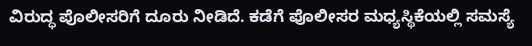ವಿರುದ್ಧ ಪೊಲೀಸರಿಗೆ ದೂರು ನೀಡಿದೆ. ಕಡೆಗೆ ಪೊಲೀಸರ ಮಧ್ಯಸ್ಥಿಕೆಯಲ್ಲಿ ಸಮಸ್ಯೆ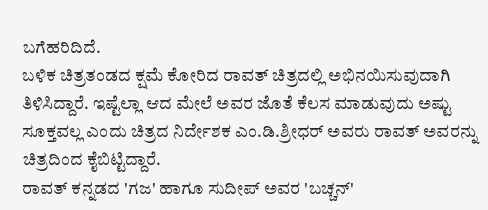ಬಗೆಹರಿದಿದೆ.
ಬಳಿಕ ಚಿತ್ರತಂಡದ ಕ್ಷಮೆ ಕೋರಿದ ರಾವತ್ ಚಿತ್ರದಲ್ಲಿ ಅಭಿನಯಿಸುವುದಾಗಿ ತಿಳಿಸಿದ್ದಾರೆ. ಇಷ್ಟೆಲ್ಲಾ ಆದ ಮೇಲೆ ಅವರ ಜೊತೆ ಕೆಲಸ ಮಾಡುವುದು ಅಷ್ಟು ಸೂಕ್ತವಲ್ಲ ಎಂದು ಚಿತ್ರದ ನಿರ್ದೇಶಕ ಎಂ.ಡಿ.ಶ್ರೀಧರ್ ಅವರು ರಾವತ್ ಅವರನ್ನು ಚಿತ್ರದಿಂದ ಕೈಬಿಟ್ಟಿದ್ದಾರೆ.
ರಾವತ್ ಕನ್ನಡದ 'ಗಜ' ಹಾಗೂ ಸುದೀಪ್ ಅವರ 'ಬಚ್ಚನ್'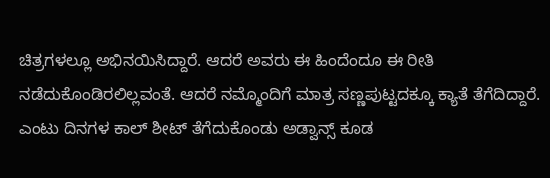ಚಿತ್ರಗಳಲ್ಲೂ ಅಭಿನಯಿಸಿದ್ದಾರೆ. ಆದರೆ ಅವರು ಈ ಹಿಂದೆಂದೂ ಈ ರೀತಿ ನಡೆದುಕೊಂಡಿರಲಿಲ್ಲವಂತೆ. ಆದರೆ ನಮ್ಮೊಂದಿಗೆ ಮಾತ್ರ ಸಣ್ಣಪುಟ್ಟದಕ್ಕೂ ಕ್ಯಾತೆ ತೆಗೆದಿದ್ದಾರೆ. ಎಂಟು ದಿನಗಳ ಕಾಲ್ ಶೀಟ್ ತೆಗೆದುಕೊಂಡು ಅಡ್ವಾನ್ಸ್ ಕೂಡ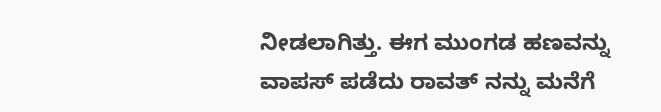ನೀಡಲಾಗಿತ್ತು. ಈಗ ಮುಂಗಡ ಹಣವನ್ನು ವಾಪಸ್ ಪಡೆದು ರಾವತ್ ನನ್ನು ಮನೆಗೆ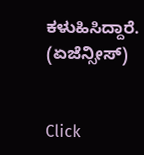ಕಳುಹಿಸಿದ್ದಾರೆ. (ಏಜೆನ್ಸೀಸ್)


Click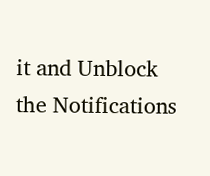it and Unblock the Notifications